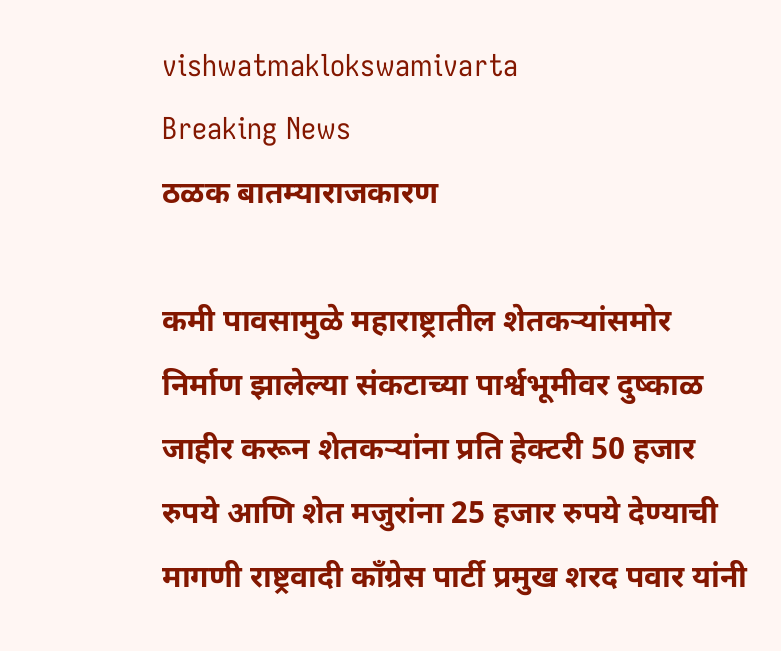vishwatmaklokswamivarta
Breaking News
ठळक बातम्याराजकारण

कमी पावसामुळे महाराष्ट्रातील शेतकऱ्यांसमोर निर्माण झालेल्या संकटाच्या पार्श्वभूमीवर दुष्काळ जाहीर करून शेतकऱ्यांना प्रति हेक्टरी 50 हजार रुपये आणि शेत मजुरांना 25 हजार रुपये देण्याची मागणी राष्ट्रवादी काँग्रेस पार्टी प्रमुख शरद पवार यांनी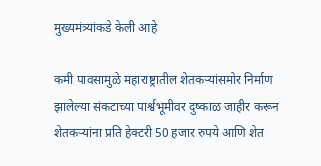मुख्यमंत्र्यांकडे केली आहे

कमी पावसामुळे महाराष्ट्रातील शेतकऱ्यांसमोर निर्माण झालेल्या संकटाच्या पार्श्वभूमीवर दुष्काळ जाहीर करून शेतकऱ्यांना प्रति हेक्टरी 50 हजार रुपये आणि शेत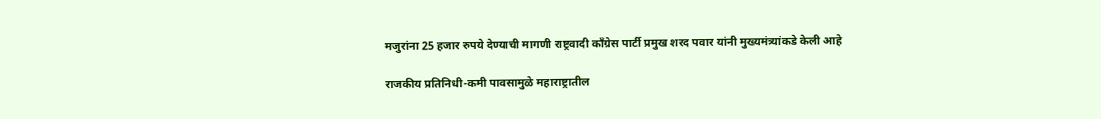मजुरांना 25 हजार रुपये देण्याची मागणी राष्ट्रवादी काँग्रेस पार्टी प्रमुख शरद पवार यांनी मुख्यमंत्र्यांकडे केली आहे

राजकीय प्रतिनिधी-कमी पावसामुळे महाराष्ट्रातील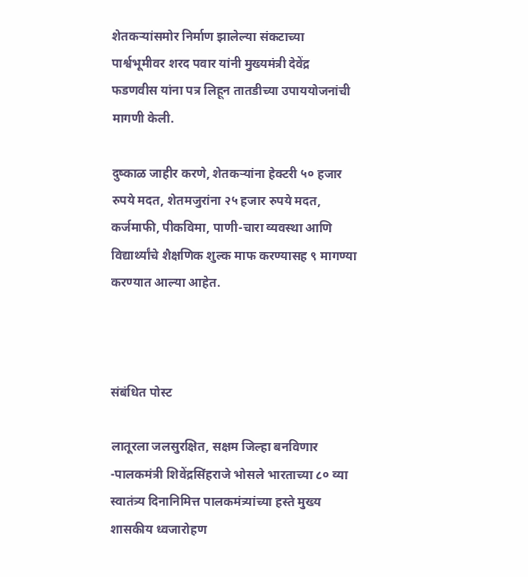शेतकऱ्यांसमोर निर्माण झालेल्या संकटाच्या पार्श्वभूमीवर शरद पवार यांनी मुख्यमंत्री देवेंद्र फडणवीस यांना पत्र लिहून तातडीच्या उपाययोजनांची मागणी केली.

दुष्काळ जाहीर करणे, शेतकऱ्यांना हेक्टरी ५० हजार रुपये मदत, शेतमजुरांना २५ हजार रुपये मदत, कर्जमाफी, पीकविमा, पाणी-चारा व्यवस्था आणि विद्यार्थ्यांचे शैक्षणिक शुल्क माफ करण्यासह ९ मागण्या करण्यात आल्या आहेत.



संबंधित पोस्ट

लातूरला जलसुरक्षित, सक्षम जिल्हा बनविणार -पालकमंत्री शिवेंद्रसिंहराजे भोसले भारताच्या ८० व्या स्वातंत्र्य दिनानिमित्त पालकमंत्र्यांच्या हस्ते मुख्य शासकीय ध्वजारोहण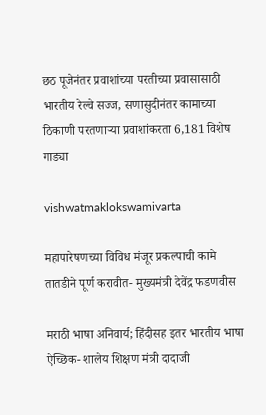छठ पूजेनंतर प्रवाशांच्या परतीच्या प्रवासासाठी भारतीय रेल्वे सज्ज, सणासुदीनंतर कामाच्या ठिकाणी परतणाऱ्या प्रवाशांकरता 6,181 विशेष गाड्या

vishwatmaklokswamivarta

महापारेषणच्या विविध मंजूर प्रकल्पाची कामे तातडीने पूर्ण करावीत- मुख्यमंत्री देवेंद्र फडणवीस

मराठी भाषा अनिवार्य; हिंदीसह इतर भारतीय भाषा ऐच्छिक- शालेय शिक्षण मंत्री दादाजी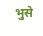भुसे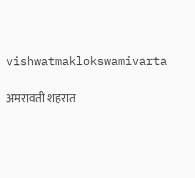vishwatmaklokswamivarta

अमरावती शहरात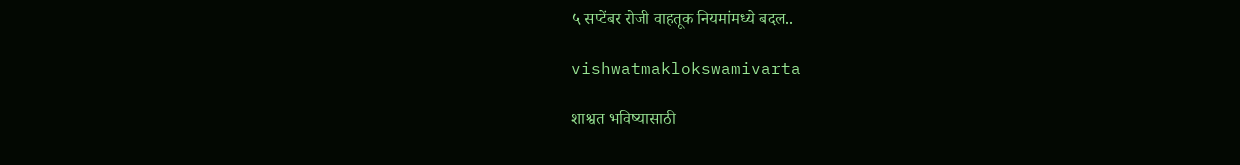५ सप्टेंबर रोजी वाहतूक नियमांमध्ये बदल..

vishwatmaklokswamivarta

शाश्वत भविष्यासाठी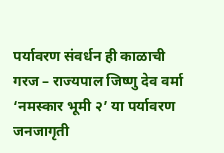पर्यावरण संवर्धन ही काळाची गरज – राज्यपाल जिष्णु देव वर्मा ‘नमस्कार भूमी २’ या पर्यावरण जनजागृती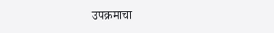उपक्रमाचा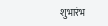शुभारंभ